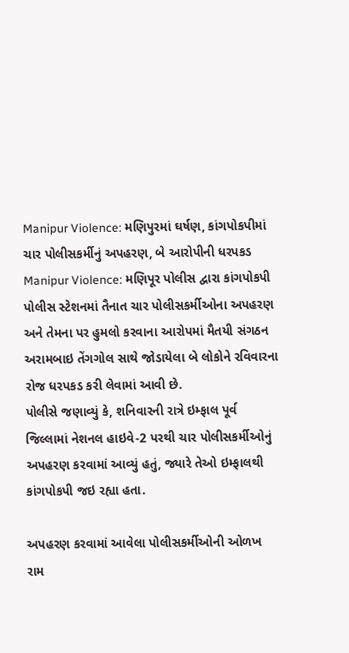Manipur Violence: મણિપુરમાં ઘર્ષણ, કાંગપોકપીમાં ચાર પોલીસકર્મીનું અપહરણ, બે આરોપીની ધરપકડ
Manipur Violence: મણિપૂર પોલીસ દ્વારા કાંગપોકપી પોલીસ સ્ટેશનમાં તૈનાત ચાર પોલીસકર્મીઓના અપહરણ અને તેમના પર હુમલો કરવાના આરોપમાં મૈતયી સંગઠન અરામબાઇ તેંગગોલ સાથે જોડાયેલા બે લોકોને રવિવારના રોજ ધરપકડ કરી લેવામાં આવી છે.
પોલીસે જણાવ્યું કે, શનિવારની રાત્રે ઇમ્ફાલ પૂર્વ જિલ્લામાં નેશનલ હાઇવે-2 પરથી ચાર પોલીસકર્મીઓનું અપહરણ કરવામાં આવ્યું હતું, જ્યારે તેઓ ઇમ્ફાલથી કાંગપોકપી જઇ રહ્યા હતા.

અપહરણ કરવામાં આવેલા પોલીસકર્મીઓની ઓળખ રામ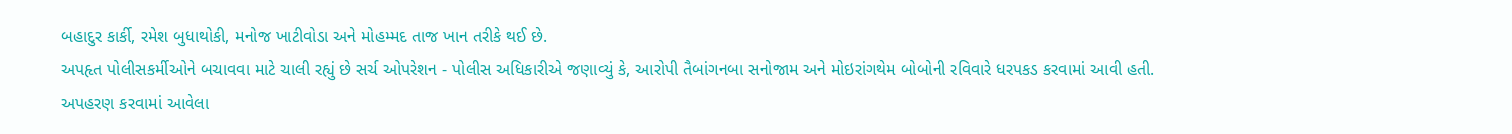બહાદુર કાર્કી, રમેશ બુધાથોકી, મનોજ ખાટીવોડા અને મોહમ્મદ તાજ ખાન તરીકે થઈ છે.
અપહૃત પોલીસકર્મીઓને બચાવવા માટે ચાલી રહ્યું છે સર્ચ ઓપરેશન - પોલીસ અધિકારીએ જણાવ્યું કે, આરોપી તૈબાંગનબા સનોજામ અને મોઇરાંગથેમ બોબોની રવિવારે ધરપકડ કરવામાં આવી હતી.
અપહરણ કરવામાં આવેલા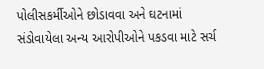પોલીસકર્મીઓને છોડાવવા અને ઘટનામાં સંડોવાયેલા અન્ય આરોપીઓને પકડવા માટે સર્ચ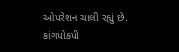ઓપરેશન ચાલી રહ્યું છે.
કાંગપોકપી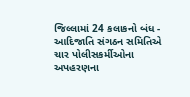જિલ્લામાં 24 કલાકનો બંધ - આદિજાતિ સંગઠન સમિતિએ ચાર પોલીસકર્મીઓના અપહરણના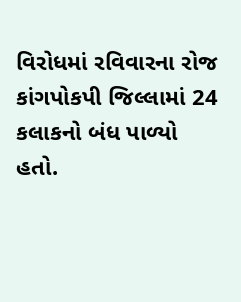વિરોધમાં રવિવારના રોજ કાંગપોકપી જિલ્લામાં 24 કલાકનો બંધ પાળ્યો હતો.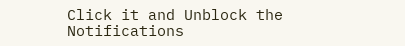Click it and Unblock the Notifications